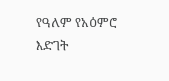የዓለም የአዕምሮ እድገት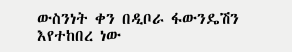ውስንነት ቀን በዲቦራ ፋውንዴሽን እየተከበረ ነው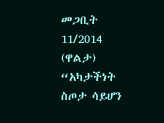መጋቢት 11/2014 (ዋልታ) “አካታችነት ስጦታ ሳይሆን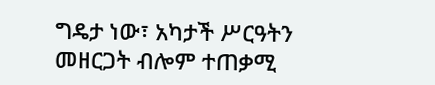ግዴታ ነው፣ አካታች ሥርዓትን መዘርጋት ብሎም ተጠቃሚ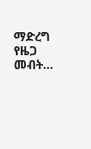ማድረግ የዜጋ መብት…